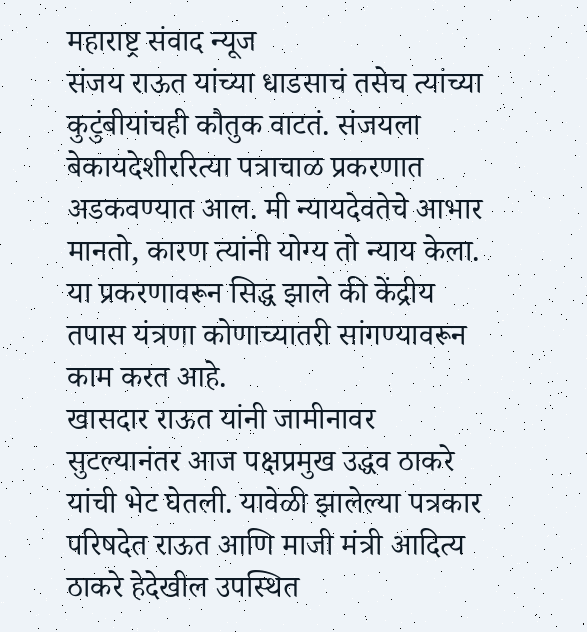महाराष्ट्र संवाद न्यूज
संजय राऊत यांच्या धाडसाचं तसेच त्यांच्या कुटुंबीयांचही कौतुक वाटतं. संजयला बेकायदेशीररित्या पत्राचाळ प्रकरणात अडकवण्यात आल. मी न्यायदेवतेचे आभार मानतो, कारण त्यांनी योग्य तो न्याय केला. या प्रकरणावरून सिद्ध झाले की केंद्रीय तपास यंत्रणा कोणाच्यातरी सांगण्यावरून काम करत आहे.
खासदार राऊत यांनी जामीनावर सुटल्यानंतर आज पक्षप्रमुख उद्धव ठाकरे यांची भेट घेतली. यावेळी झालेल्या पत्रकार परिषदेत राऊत आणि माजी मंत्री आदित्य ठाकरे हेदेखील उपस्थित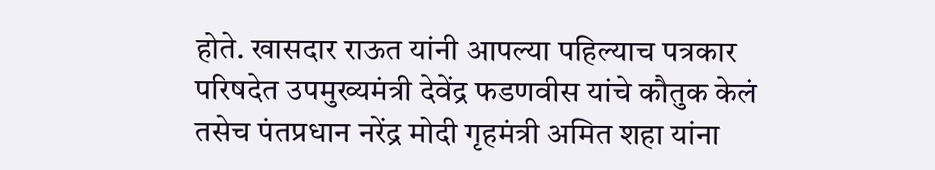होते. खासदार राऊत यांनी आपल्या पहिल्याच पत्रकार परिषदेत उपमुख्यमंत्री देवेंद्र फडणवीस यांचे कौतुक केलं तसेच पंतप्रधान नरेंद्र मोदी गृहमंत्री अमित शहा यांना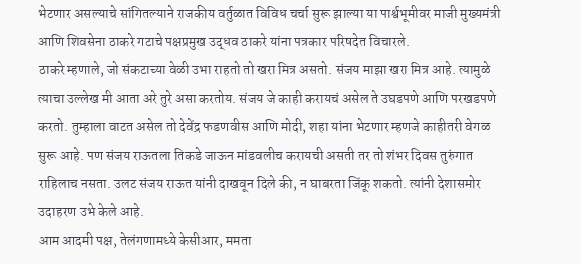भेटणार असल्याचे सांगितल्याने राजकीय वर्तुळात विविध चर्चा सुरू झाल्या या पार्श्वभूमीवर माजी मुख्यमंत्री आणि शिवसेना ठाकरे गटाचे पक्षप्रमुख उद्धव ठाकरे यांना पत्रकार परिषदेत विचारले.
ठाकरे म्हणाले, जो संकटाच्या वेळी उभा राहतो तो खरा मित्र असतो. संजय माझा खरा मित्र आहे. त्यामुळे त्याचा उल्लेख मी आता अरे तुरे असा करतोय. संजय जे काही करायचं असेल ते उघडपणे आणि परखडपणे करतो. तुम्हाला वाटत असेल तो देवेंद्र फडणवीस आणि मोदी, शहा यांना भेटणार म्हणजे काहीतरी वेगळ सुरू आहे. पण संजय राऊतला तिकडे जाऊन मांडवलीच करायची असती तर तो शंभर दिवस तुरुंगात राहिलाच नसता. उलट संजय राऊत यांनी दाखवून दिले की, न घाबरता जिंकू शकतो. त्यांनी देशासमोर उदाहरण उभे केले आहे.
आम आदमी पक्ष, तेलंगणामध्ये केसीआर, ममता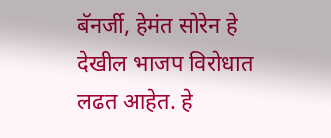बॅनर्जी, हेमंत सोरेन हे देखील भाजप विरोधात लढत आहेत. हे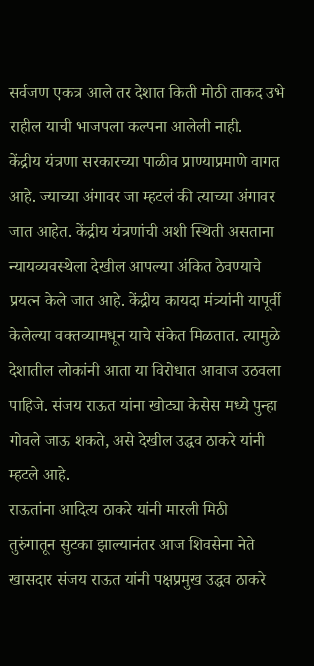सर्वजण एकत्र आले तर देशात किती मोठी ताकद उभे राहील याची भाजपला कल्पना आलेली नाही.
केंद्रीय यंत्रणा सरकारच्या पाळीव प्राण्याप्रमाणे वागत आहे. ज्याच्या अंगावर जा म्हटलं की त्याच्या अंगावर जात आहेत. केंद्रीय यंत्रणांची अशी स्थिती असताना न्यायव्यवस्थेला देखील आपल्या अंकित ठेवण्याचे प्रयत्न केले जात आहे. केंद्रीय कायदा मंत्र्यांनी यापूर्वी केलेल्या वक्तव्यामधून याचे संकेत मिळतात. त्यामुळे देशातील लोकांनी आता या विरोधात आवाज उठवला पाहिजे. संजय राऊत यांना खोट्या केसेस मध्ये पुन्हा गोवले जाऊ शकते, असे देखील उद्धव ठाकरे यांनी म्हटले आहे.
राऊतांना आदित्य ठाकरे यांनी मारली मिठी
तुरुंगातून सुटका झाल्यानंतर आज शिवसेना नेते खासदार संजय राऊत यांनी पक्षप्रमुख उद्धव ठाकरे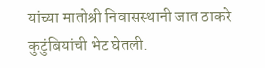यांच्या मातोश्री निवासस्थानी जात ठाकरे कुटुंबियांची भेट घेतली.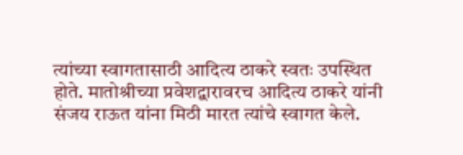त्यांच्या स्वागतासाठी आदित्य ठाकरे स्वतः उपस्थित होते. मातोश्रीच्या प्रवेशद्वारावरच आदित्य ठाकरे यांनी संजय राऊत यांना मिठी मारत त्यांचे स्वागत केले.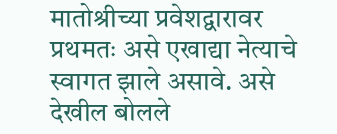मातोश्रीच्या प्रवेशद्वारावर प्रथमतः असे एखाद्या नेत्याचे स्वागत झाले असावे. असे देखील बोलले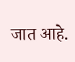जात आहे.